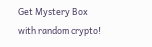Get Mystery Box with random crypto!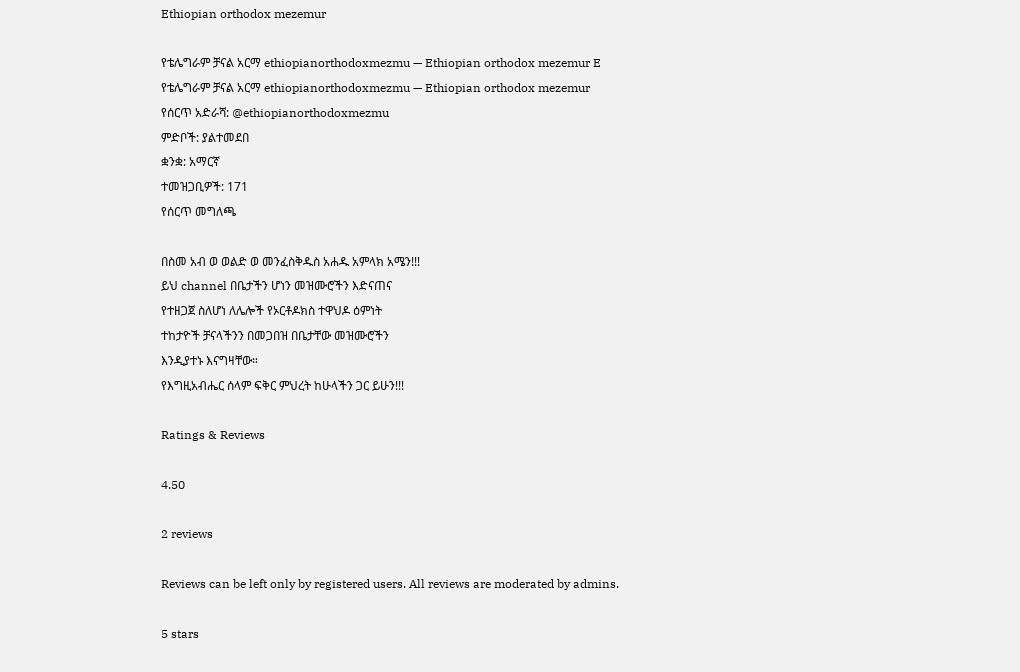Ethiopian orthodox mezemur

የቴሌግራም ቻናል አርማ ethiopianorthodoxmezmu — Ethiopian orthodox mezemur E
የቴሌግራም ቻናል አርማ ethiopianorthodoxmezmu — Ethiopian orthodox mezemur
የሰርጥ አድራሻ: @ethiopianorthodoxmezmu
ምድቦች: ያልተመደበ
ቋንቋ: አማርኛ
ተመዝጋቢዎች: 171
የሰርጥ መግለጫ

በስመ አብ ወ ወልድ ወ መንፈስቅዱስ አሐዱ አምላክ አሜን!!!
ይህ channel በቤታችን ሆነን መዝሙሮችን እድናጠና
የተዘጋጀ ስለሆነ ለሌሎች የኦርቶዶክስ ተዋህዶ ዕምነት
ተከታዮች ቻናላችንን በመጋበዝ በቤታቸው መዝሙሮችን
እንዲያተኑ እናግዛቸው።
የእግዚአብሔር ሰላም ፍቅር ምህረት ከሁላችን ጋር ይሁን!!!

Ratings & Reviews

4.50

2 reviews

Reviews can be left only by registered users. All reviews are moderated by admins.

5 stars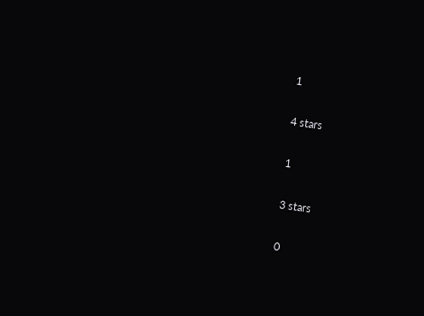1

4 stars

1

3 stars

0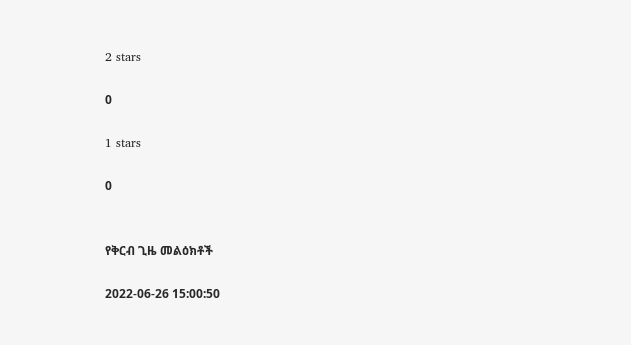2 stars

0

1 stars

0


የቅርብ ጊዜ መልዕክቶች

2022-06-26 15:00:50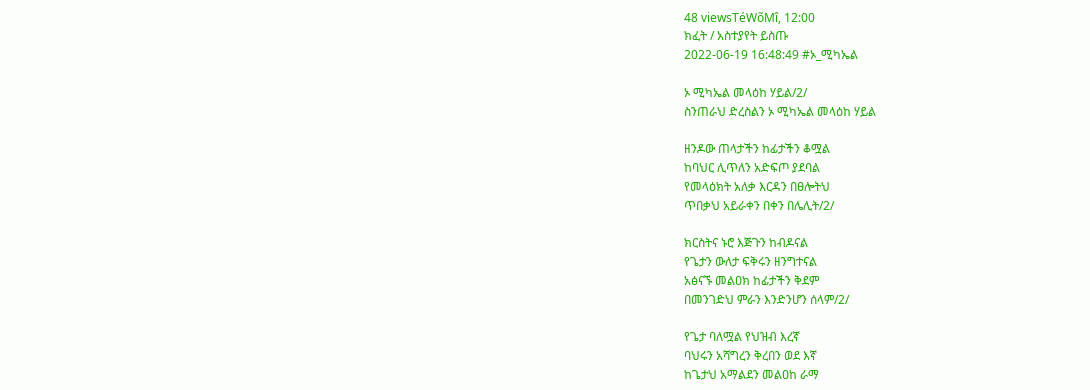48 viewsTéWõMî, 12:00
ክፈት / አስተያየት ይስጡ
2022-06-19 16:48:49 #ኦ_ሚካኤል

ኦ ሚካኤል መላዕከ ሃይል/2/
ስንጠራህ ድረስልን ኦ ሚካኤል መላዕከ ሃይል

ዘንዶው ጠላታችን ከፊታችን ቆሟል
ከባህር ሊጥለን አድፍጦ ያደባል
የመላዕክት አለቃ እርዳን በፀሎትህ
ጥበቃህ አይራቀን በቀን በሌሊት/2/

ክርስትና ኑሮ እጅጉን ከብዶናል
የጌታን ውለታ ፍቅሩን ዘንግተናል
አፅናኙ መልዐክ ከፊታችን ቅደም
በመንገድህ ምራን እንድንሆን ሰላም/2/

የጌታ ባለሟል የህዝብ እረኛ
ባህሩን አሻግረን ቅረበን ወደ እኛ
ከጌታህ አማልደን መልዐከ ራማ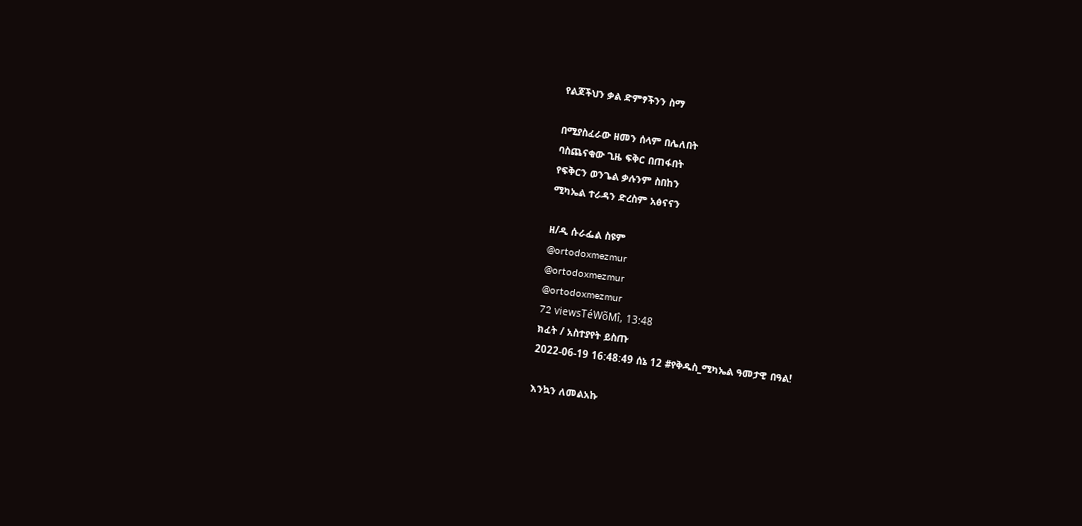የልጆችህን ቃል ድምፃችንን ስማ

በሚያስፈራው ዘመን ሰላም በሌለበት
ባስጨናቂው ጊዜ ፍቅር በጠፋበት
የፍቅርን ወንጌል ቃሉንም ስበከን
ሚካኤል ተራዳን ድረስም አፅናናን

ዘ/ዲ ሱራፌል ስዩም
@ortodoxmezmur
@ortodoxmezmur
@ortodoxmezmur
72 viewsTéWõMî, 13:48
ክፈት / አስተያየት ይስጡ
2022-06-19 16:48:49 ሰኔ 12 #የቅዱስ_ሚካኤል ዓመታዊ በዓል!

እንኳን ለመልአኩ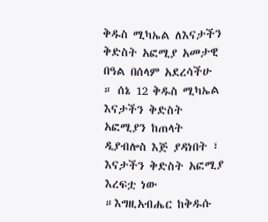ቅዱስ ሚካኤል ለእናታችን ቅድስት አፎሚያ አመታዊ በዓል በሰላም አደረሳችሁ ። ሰኔ 12 ቅዱስ ሚካኤል እናታችን ቅድስት አፎሚያን ከጠላት ዲያብሎስ እጅ ያዳነበት ፣ እናታችን ቅድስት አፎሚያ እረፍቷ ነው ።እግዚአብሔር ከቅዱሱ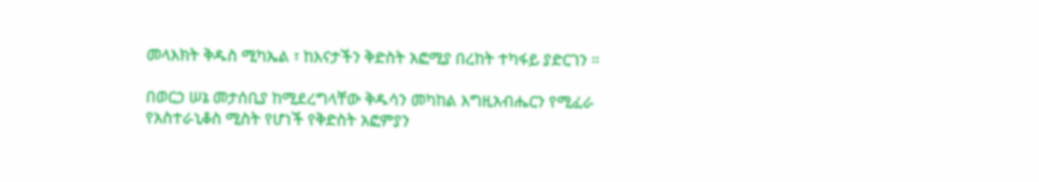መላእክት ቅዱስ ሚካኤል ፣ ከእናታችን ቅድስት አፎሚያ በረከት ተካፋይ ያድርገን ።

በወርኃ ሠኔ መታሰቢያ ከሚደረግላቸው ቅዱሳን መካከል እግዚአብሔርን የሚፈራ የአስተራኒቆስ ሚስት የሆነች የቅድስት አፎምያን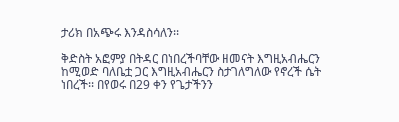ታሪክ በአጭሩ እንዳስሳለን፡፡

ቅድስት አፎምያ በትዳር በነበረችባቸው ዘመናት እግዚአብሔርን ከሚወድ ባለቤቷ ጋር እግዚአብሔርን ስታገለግለው የኖረች ሴት ነበረች፡፡ በየወሩ በ29 ቀን የጌታችንን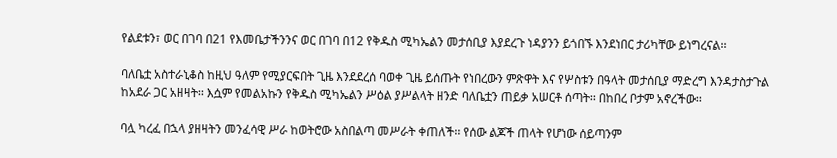የልደቱን፣ ወር በገባ በ21 የእመቤታችንንና ወር በገባ በ12 የቅዱስ ሚካኤልን መታሰቢያ እያደረጉ ነዳያንን ይጎበኙ እንደነበር ታሪካቸው ይነግረናል፡፡

ባለቤቷ አስተራኒቆስ ከዚህ ዓለም የሚያርፍበት ጊዜ እንደደረሰ ባወቀ ጊዜ ይሰጡት የነበረውን ምጽዋት እና የሦስቱን በዓላት መታሰቢያ ማድረግ እንዳታስታጉል ከአደራ ጋር አዘዛት፡፡ እሷም የመልአኩን የቅዱስ ሚካኤልን ሥዕል ያሥልላት ዘንድ ባለቤቷን ጠይቃ አሠርቶ ሰጣት፡፡ በከበረ ቦታም አኖረችው፡፡

ባሏ ካረፈ በኋላ ያዘዛትን መንፈሳዊ ሥራ ከወትሮው አስበልጣ መሥራት ቀጠለች፡፡ የሰው ልጆች ጠላት የሆነው ሰይጣንም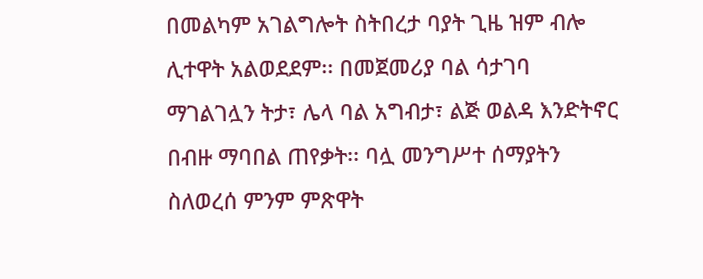በመልካም አገልግሎት ስትበረታ ባያት ጊዜ ዝም ብሎ ሊተዋት አልወደደም፡፡ በመጀመሪያ ባል ሳታገባ ማገልገሏን ትታ፣ ሌላ ባል አግብታ፣ ልጅ ወልዳ እንድትኖር በብዙ ማባበል ጠየቃት፡፡ ባሏ መንግሥተ ሰማያትን ስለወረሰ ምንም ምጽዋት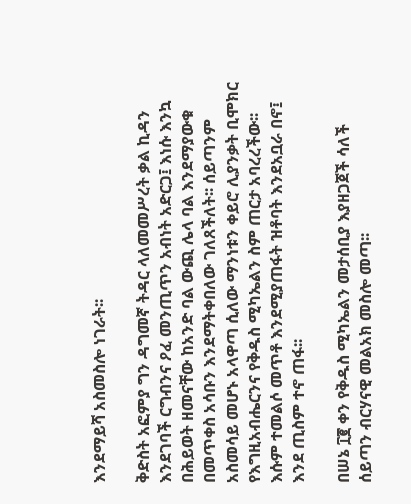እንደማይሻ አስመስሎ ነገራት፡፡

ቅድስት አፎምያ ግን ዳግመኛ ትዳር ላለመመሥረት ቃል ኪዳን እንደገባች ርግብንና ዖፈ መንጢጥን አብነት አድርጋ፤ እነሱ እንኳ በሕይወት ዘመናቸው ከአንድ ባል ውጪ ሌላ ባል እንደማያውቁ በመጥቀስ አሳቡን እንደማትቀበለው ገለጸችለት፡፡ ሰይጣንም አስመሳይ መሆኑ አላዋጣ ሲለው ማንነቱን ቀይሮ ሊያንቃት ቢሞክር የእግዚአብሔርንና የቅዱስ ሚካኤልን ስም ጠርታ አባረረችው፡፡ እሱም ተመልሶ መጥቶ እንደሚያጠፋት ዝቶባት እንደአቧራ በኖ፤ እንደ ጢስም ተኖ ጠፋ፡፡

በሠኔ ፲፪ ቀን የቅዱስ ሚካኤልን መታሰቢያ እያዘጋጀች ሳለች ሰይጣን ብርሃናዊ መልአክ መስሎ መጣ፡፡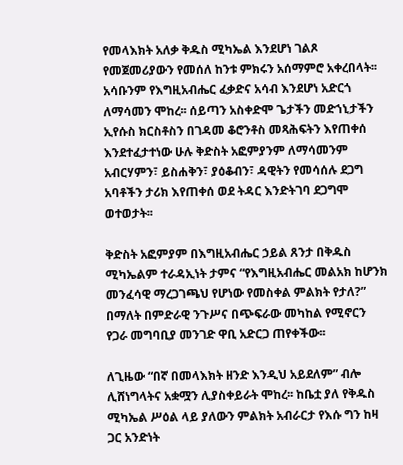የመላእክት አለቃ ቅዱስ ሚካኤል እንደሆነ ገልጾ የመጀመሪያውን የመሰለ ከንቱ ምክሩን አሰማምሮ አቀረበላት፡፡ አሳቡንም የእግዚአብሔር ፈቃድና አሳብ እንደሆነ አድርጎ ለማሳመን ሞከረ፡፡ ሰይጣን አስቀድሞ ጌታችን መድኀኒታችን ኢየሱስ ክርስቶስን በገዳመ ቆሮንቶስ መጻሕፍትን እየጠቀሰ እንደተፈታተነው ሁሉ ቅድስት አፎምያንም ለማሳመንም አብርሃምን፣ ይስሐቅን፣ ያዕቆብን፣ ዳዊትን የመሳሰሉ ደጋግ አባቶችን ታሪክ እየጠቀሰ ወደ ትዳር እንድትገባ ደጋግሞ ወተወታት፡፡

ቅድስት አፎምያም በእግዚአብሔር ኃይል ጸንታ በቅዱስ ሚካኤልም ተራዳኢነት ታምና “የእግዚአብሔር መልአክ ከሆንክ መንፈሳዊ ማረጋገጫህ የሆነው የመስቀል ምልክት የታለ?” በማለት በምድራዊ ንጉሥና በጭፍራው መካከል የሚኖርን የጋራ መግባቢያ መንገድ ዋቢ አድርጋ ጠየቀችው፡፡

ለጊዜው “በኛ በመላእክት ዘንድ እንዲህ አይደለም” ብሎ ሊሸነግላትና አቋሟን ሊያስቀይራት ሞከረ፡፡ ከቤቷ ያለ የቅዱስ ሚካኤል ሥዕል ላይ ያለውን ምልክት አብራርታ የእሱ ግን ከዛ ጋር አንድነት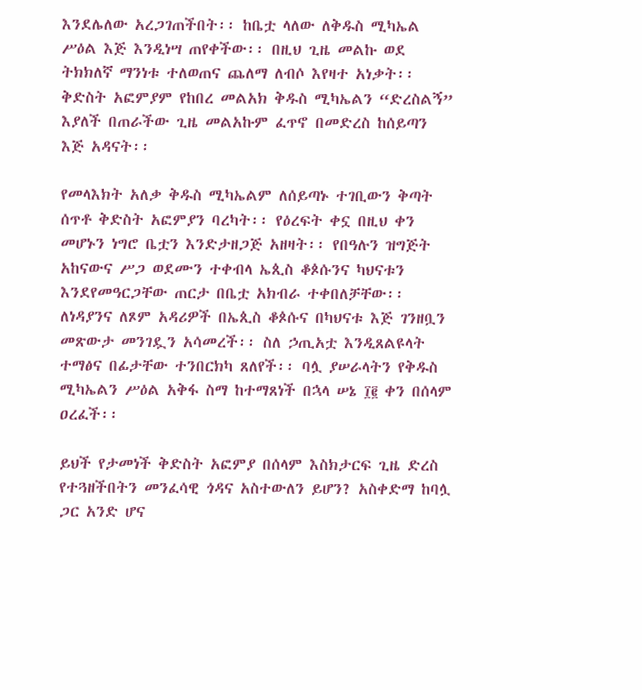እንደሌለው አረጋገጠችበት፡፡ ከቤቷ ላለው ለቅዱስ ሚካኤል ሥዕል እጅ እንዲነሣ ጠየቀችው፡፡ በዚህ ጊዜ መልኩ ወደ ትክክለኛ ማንነቱ ተለወጠና ጨለማ ለብሶ እየዛተ አነቃት፡፡ ቅድስት አፎምያም የከበረ መልአክ ቅዱስ ሚካኤልን “ድረስልኝ” እያለች በጠራችው ጊዜ መልአኩም ፈጥኖ በመድረስ ከሰይጣን እጅ አዳናት፡፡

የመላእክት አለቃ ቅዱስ ሚካኤልም ለሰይጣኑ ተገቢውን ቅጣት ሰጥቶ ቅድስት አፎምያን ባረካት፡፡ የዕረፍት ቀኗ በዚህ ቀን መሆኑን ነግሮ ቤቷን እንድታዘጋጅ አዘዛት፡፡ የበዓሉን ዝግጅት አከናውና ሥጋ ወደሙን ተቀብላ ኤጲስ ቆጶሱንና ካህናቱን እንደየመዓርጋቸው ጠርታ በቤቷ አክብራ ተቀበለቻቸው፡፡ ለነዳያንና ለጾም አዳሪዎች በኤጲስ ቆጶሱና በካህናቱ እጅ ገንዘቧን መጽውታ መንገዷን አሳመረች፡፡ ስለ ኃጢአቷ እንዲጸልዩላት ተማፅና በፊታቸው ተንበርክካ ጸለየች፡፡ ባሏ ያሠራላትን የቅዱስ ሚካኤልን ሥዕል አቅፋ ስማ ከተማጸነች በኋላ ሠኔ ፲፪ ቀን በሰላም ዐረፈች፡፡

ይህች የታመነች ቅድስት አፎምያ በሰላም እስክታርፍ ጊዜ ድረስ የተጓዘችበትን መንፈሳዊ ጎዳና አስተውለን ይሆን? አስቀድማ ከባሏ ጋር አንድ ሆና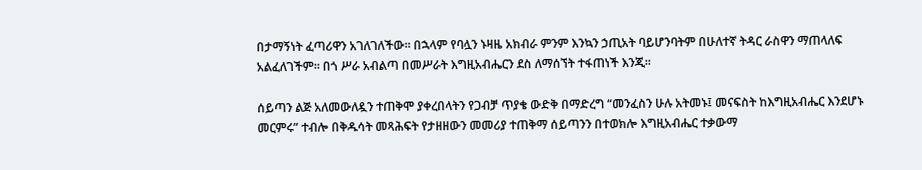በታማኝነት ፈጣሪዋን አገለገለችው፡፡ በኋላም የባሏን ኑዛዜ አክብራ ምንም እንኳን ኃጢአት ባይሆንባትም በሁለተኛ ትዳር ራስዋን ማጠላለፍ አልፈለገችም፡፡ በጎ ሥራ አብልጣ በመሥራት እግዚአብሔርን ደስ ለማሰኘት ተፋጠነች እንጂ፡፡

ሰይጣን ልጅ አለመውለዷን ተጠቅሞ ያቀረበላትን የጋብቻ ጥያቄ ውድቅ በማድረግ “መንፈስን ሁሉ አትመኑ፤ መናፍስት ከእግዚአብሔር እንደሆኑ መርምሩ” ተብሎ በቅዱሳት መጻሕፍት የታዘዘውን መመሪያ ተጠቅማ ሰይጣንን በተወክሎ እግዚአብሔር ተቃውማ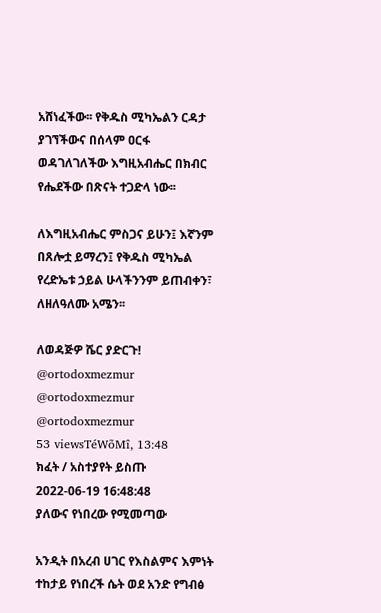አሸነፈችው፡፡ የቅዱስ ሚካኤልን ርዳታ ያገኘችውና በሰላም ዐርፋ ወዳገለገለችው እግዚአብሔር በክብር የሔደችው በጽናት ተጋድላ ነው፡፡

ለእግዚአብሔር ምስጋና ይሁን፤ እኛንም በጸሎቷ ይማረን፤ የቅዱስ ሚካኤል የረድኤቱ ኃይል ሁላችንንም ይጠብቀን፣ ለዘለዓለሙ አሜን፡፡

ለወዳጅዎ ሼር ያድርጉ!
@ortodoxmezmur
@ortodoxmezmur
@ortodoxmezmur
53 viewsTéWõMî, 13:48
ክፈት / አስተያየት ይስጡ
2022-06-19 16:48:48
ያለውና የነበረው የሚመጣው

አንዲት በአረብ ሀገር የእስልምና እምነት ተከታይ የነበረች ሴት ወደ አንድ የግብፅ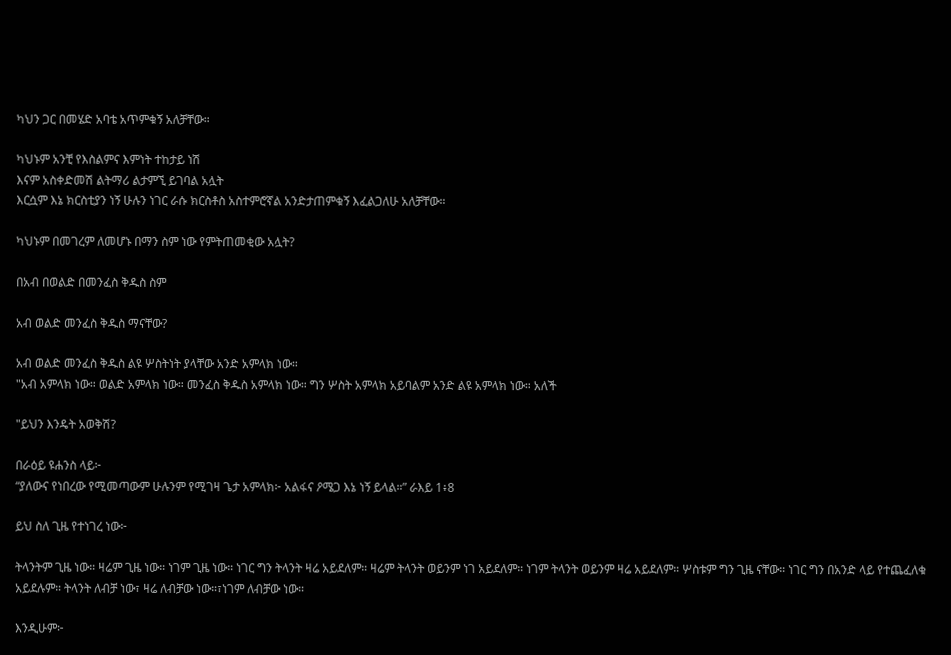ካህን ጋር በመሄድ አባቴ አጥምቁኝ አለቻቸው።

ካህኑም አንቺ የእስልምና እምነት ተከታይ ነሽ
እናም አስቀድመሽ ልትማሪ ልታምኚ ይገባል አሏት
እርሷም እኔ ክርስቲያን ነኝ ሁሉን ነገር ራሱ ክርስቶስ አስተምሮኛል አንድታጠምቁኝ እፈልጋለሁ አለቻቸው።

ካህኑም በመገረም ለመሆኑ በማን ስም ነው የምትጠመቂው አሏት?

በአብ በወልድ በመንፈስ ቅዱስ ስም

አብ ወልድ መንፈስ ቅዱስ ማናቸው?

አብ ወልድ መንፈስ ቅዱስ ልዩ ሦስትነት ያላቸው አንድ አምላክ ነው።
"አብ አምላክ ነው። ወልድ አምላክ ነው። መንፈስ ቅዱስ አምላክ ነው። ግን ሦስት አምላክ አይባልም አንድ ልዩ አምላክ ነው። አለች

"ይህን እንዴት አወቅሽ?

በራዕይ ዩሐንስ ላይ፦
“ያለውና የነበረው የሚመጣውም ሁሉንም የሚገዛ ጌታ አምላክ፦ አልፋና ዖሜጋ እኔ ነኝ ይላል።” ራእይ 1፥8

ይህ ስለ ጊዜ የተነገረ ነው፦

ትላንትም ጊዜ ነው። ዛሬም ጊዜ ነው። ነገም ጊዜ ነው። ነገር ግን ትላንት ዛሬ አይደለም። ዛሬም ትላንት ወይንም ነገ አይደለም። ነገም ትላንት ወይንም ዛሬ አይደለም። ሦስቱም ግን ጊዜ ናቸው። ነገር ግን በአንድ ላይ የተጨፈለቁ አይደሉም። ትላንት ለብቻ ነው፣ ዛሬ ለብቻው ነው።፣ነገም ለብቻው ነው።

እንዲሁም፦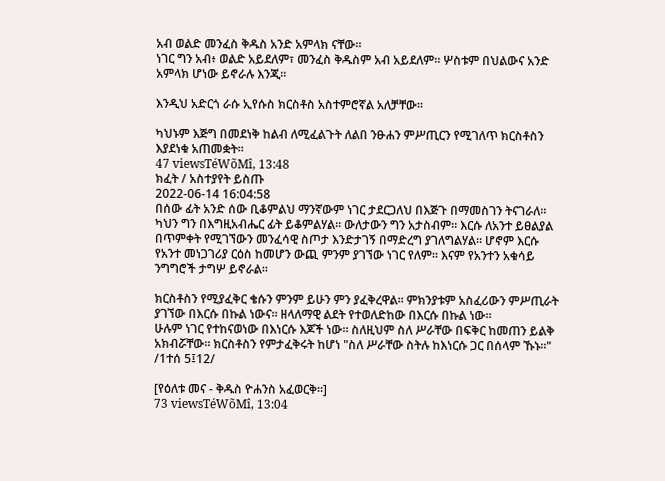አብ ወልድ መንፈስ ቅዱስ አንድ አምላክ ናቸው።
ነገር ግን አብ፥ ወልድ አይደለም፣ መንፈስ ቅዱስም አብ አይደለም። ሦስቱም በህልውና አንድ አምላክ ሆነው ይኖራሉ እንጂ።

እንዲህ አድርጎ ራሱ ኢየሱስ ክርስቶስ አስተምሮኛል አለቻቸው።

ካህኑም እጅግ በመደነቅ ከልብ ለሚፈልጉት ለልበ ንፁሐን ምሥጢርን የሚገለጥ ክርስቶስን እያደነቁ አጠመቋት።
47 viewsTéWõMî, 13:48
ክፈት / አስተያየት ይስጡ
2022-06-14 16:04:58
በሰው ፊት አንድ ሰው ቢቆምልህ ማንኛውም ነገር ታደርጋለህ በእጅጉ በማመስገን ትናገራለ። ካህን ግን በእግዚአብሔር ፊት ይቆምልሃል። ውለታውን ግን አታስብም። እርሱ ለአንተ ይፀልያል በጥምቀት የሚገኘውን መንፈሳዊ ስጦታ እንድታገኝ በማድረግ ያገለግልሃል። ሆኖም እርሱ የአንተ መነጋገሪያ ርዕስ ከመሆን ውጪ ምንም ያገኘው ነገር የለም። እናም የአንተን አቁሳይ ንግግሮች ታግሦ ይኖራል።

ክርስቶስን የሚያፈቅር ቄሱን ምንም ይሁን ምን ያፈቅረዋል። ምክንያቱም አስፈሪውን ምሥጢራት ያገኘው በእርሱ በኩል ነውና። ዘላለማዊ ልደት የተወለድከው በእርሱ በኩል ነው።
ሁሉም ነገር የተከናወነው በእነርሱ እጆች ነው። ስለዚህም ስለ ሥራቸው በፍቅር ከመጠን ይልቅ አክብሯቸው። ክርስቶስን የምታፈቅሩት ከሆነ "ስለ ሥራቸው ስትሉ ከእነርሱ ጋር በሰላም ኹኑ።" /1ተሰ 5፤12/

[የዕለቱ መና - ቅዱስ ዮሐንስ አፈወርቅ።]
73 viewsTéWõMî, 13:04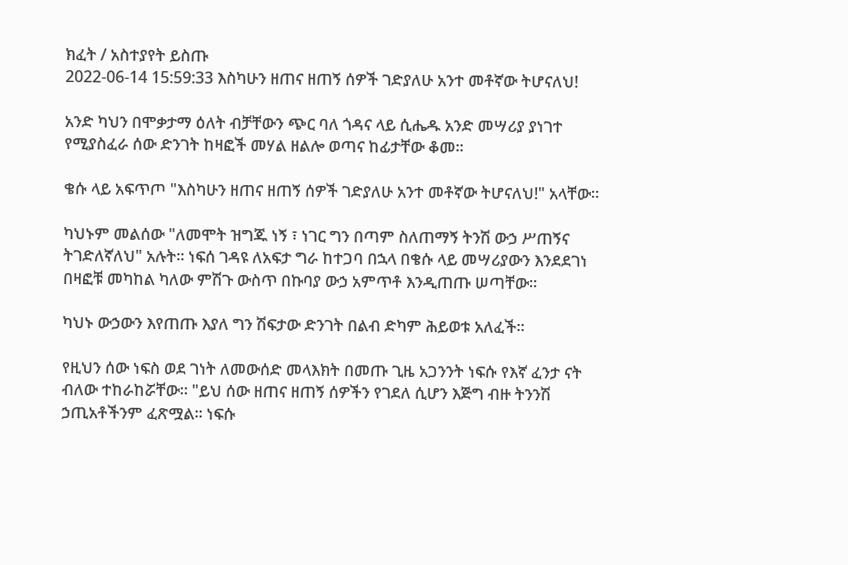ክፈት / አስተያየት ይስጡ
2022-06-14 15:59:33 እስካሁን ዘጠና ዘጠኝ ሰዎች ገድያለሁ አንተ መቶኛው ትሆናለህ!

አንድ ካህን በሞቃታማ ዕለት ብቻቸውን ጭር ባለ ጎዳና ላይ ሲሔዱ አንድ መሣሪያ ያነገተ የሚያስፈራ ሰው ድንገት ከዛፎች መሃል ዘልሎ ወጣና ከፊታቸው ቆመ።

ቄሱ ላይ አፍጥጦ "እስካሁን ዘጠና ዘጠኝ ሰዎች ገድያለሁ አንተ መቶኛው ትሆናለህ!" አላቸው።

ካህኑም መልሰው "ለመሞት ዝግጁ ነኝ ፣ ነገር ግን በጣም ስለጠማኝ ትንሽ ውኃ ሥጠኝና ትገድለኛለህ" አሉት። ነፍሰ ገዳዩ ለአፍታ ግራ ከተጋባ በኋላ በቄሱ ላይ መሣሪያውን እንደደገነ በዛፎቹ መካከል ካለው ምሽጉ ውስጥ በኩባያ ውኃ አምጥቶ እንዲጠጡ ሠጣቸው።

ካህኑ ውኃውን እየጠጡ እያለ ግን ሽፍታው ድንገት በልብ ድካም ሕይወቱ አለፈች።

የዚህን ሰው ነፍስ ወደ ገነት ለመውሰድ መላእክት በመጡ ጊዜ አጋንንት ነፍሱ የእኛ ፈንታ ናት ብለው ተከራከሯቸው። "ይህ ሰው ዘጠና ዘጠኝ ሰዎችን የገደለ ሲሆን እጅግ ብዙ ትንንሽ ኃጢአቶችንም ፈጽሟል። ነፍሱ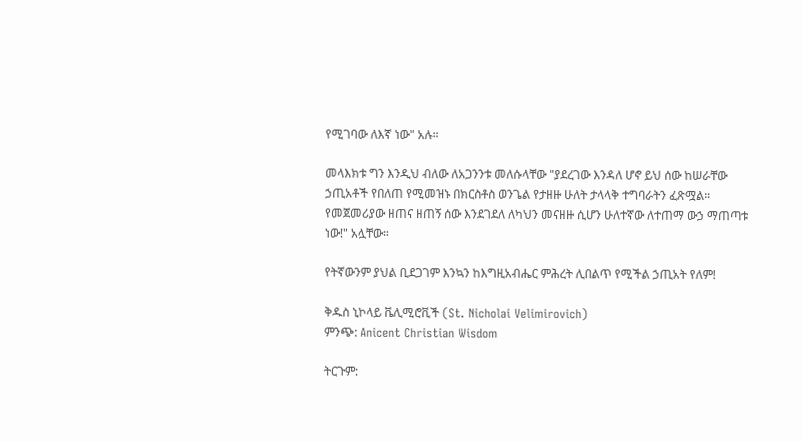የሚገባው ለእኛ ነው" አሉ።

መላእክቱ ግን እንዲህ ብለው ለአጋንንቱ መለሱላቸው "ያደረገው እንዳለ ሆኖ ይህ ሰው ከሠራቸው ኃጢአቶች የበለጠ የሚመዝኑ በክርስቶስ ወንጌል የታዘዙ ሁለት ታላላቅ ተግባራትን ፈጽሟል። የመጀመሪያው ዘጠና ዘጠኝ ሰው እንደገደለ ለካህን መናዘዙ ሲሆን ሁለተኛው ለተጠማ ውኃ ማጠጣቱ ነው!" አሏቸው።

የትኛውንም ያህል ቢደጋገም እንኳን ከእግዚአብሔር ምሕረት ሊበልጥ የሚችል ኃጢአት የለም!

ቅዱስ ኒኮላይ ቬሊሚሮቪች (St. Nicholai Velimirovich)
ምንጭ: Anicent Christian Wisdom

ትርጉም: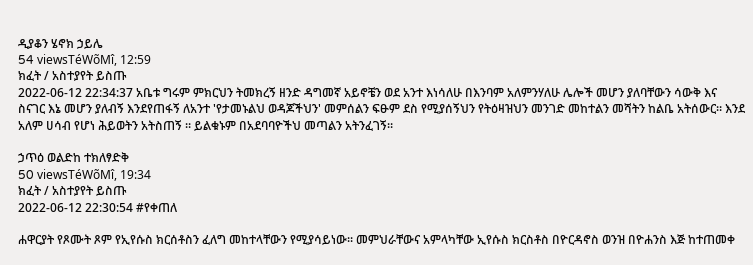ዲያቆን ሄኖክ ኃይሌ
54 viewsTéWõMî, 12:59
ክፈት / አስተያየት ይስጡ
2022-06-12 22:34:37 አቤቱ ግሩም ምክርህን ትመክረኝ ዘንድ ዳግመኛ አይኖቼን ወደ አንተ እነሳለሁ በእንባም አለምንሃለሁ ሌሎች መሆን ያለባቸውን ሳውቅ እና ስናገር እኔ መሆን ያለብኝ እንደየጠፋኝ ለአንተ 'የታመኑልህ ወዳጆችህን' መምሰልን ፍፁም ደስ የሚያሰኝህን የትዕዛዝህን መንገድ መከተልን መሻትን ከልቤ አትሰውር። እንደ አለም ሀሳብ የሆነ ሕይወትን አትስጠኝ ። ይልቁኑም በአደባባዮችህ መጣልን አትንፈገኝ።

ኃጥዕ ወልድከ ተክለፃድቅ
50 viewsTéWõMî, 19:34
ክፈት / አስተያየት ይስጡ
2022-06-12 22:30:54 #የቀጠለ

ሐዋርያት የጾሙት ጾም የኢየሱስ ክርሰቶስን ፈለግ መከተላቸውን የሚያሳይነው፡፡ መምህራቸውና አምላካቸው ኢየሱስ ክርስቶስ በዮርዳኖስ ወንዝ በዮሐንስ እጅ ከተጠመቀ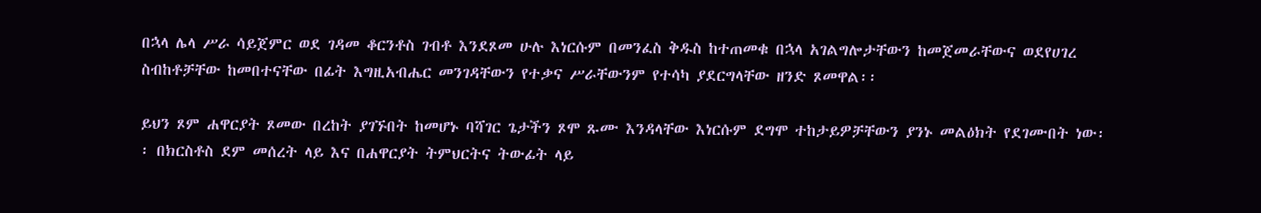በኋላ ሌላ ሥራ ሳይጀምር ወደ ገዳመ ቆርንቶስ ገብቶ እንደጾመ ሁሉ እነርሱም በመንፈስ ቅዱስ ከተጠመቁ በኋላ አገልግሎታቸውን ከመጀመራቸውና ወደየሀገረ ስብከቶቻቸው ከመበተናቸው በፊት እግዚአብሔር መንገዳቸውን የተቃና ሥራቸውንም የተሳካ ያደርግላቸው ዘንድ ጾመዋል፡፡

ይህን ጾም ሐዋርያት ጾመው በረከት ያገኙበት ከመሆኑ ባሻገር ጌታችን ጾሞ ጹሙ እንዳላቸው እነርሱም ደግሞ ተከታይዎቻቸውን ያንኑ መልዕክት የደገሙበት ነው፡፡ በክርስቶስ ደም መሰረት ላይ እና በሐዋርያት ትምህርትና ትውፊት ላይ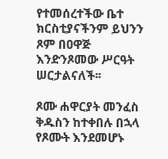የተመሰረተችው ቤተ ክርስቲያናችንም ይህንን ጾም በዐዋጅ እንድንጾመው ሥርዓት ሠርታልናለች፡፡

ጾሙ ሐዋርያት መንፈስ ቅዱስን ከተቀበሉ በኋላ የጾሙት እንደመሆኑ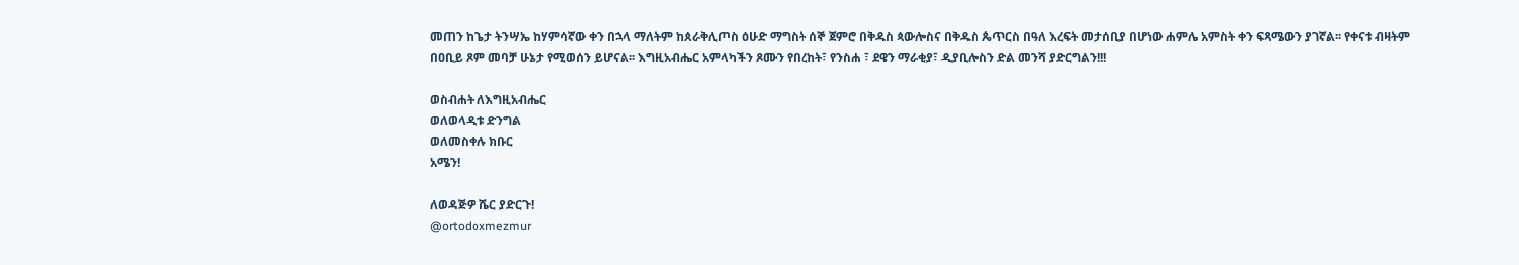መጠን ከጌታ ትንሣኤ ከሃምሳኛው ቀን በኋላ ማለትም ከጰራቅሊጦስ ዕሁድ ማግስት ሰኞ ጀምሮ በቅዱስ ጳውሎስና በቅዱስ ጴጥርስ በዓለ እረፍት መታሰቢያ በሆነው ሐምሌ አምስት ቀን ፍጻሜውን ያገኛል፡፡ የቀናቱ ብዛትም በዐቢይ ጾም መባቻ ሁኔታ የሚወሰን ይሆናል፡፡ እግዚአብሔር አምላካችን ጾሙን የበረከት፣ የንስሐ ፣ ደዌን ማራቂያ፣ ዲያቢሎስን ድል መንሻ ያድርግልን!!!

ወስብሐት ለእግዚአብሔር
ወለወላዲቱ ድንግል
ወለመስቀሉ ክቡር
አሜን!

ለወዳጅዎ ሼር ያድርጉ!
@ortodoxmezmur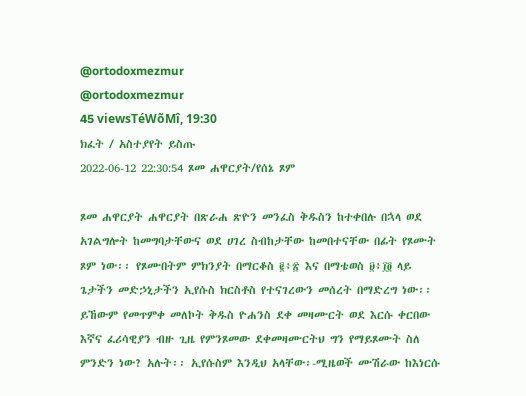@ortodoxmezmur
@ortodoxmezmur
45 viewsTéWõMî, 19:30
ክፈት / አስተያየት ይስጡ
2022-06-12 22:30:54 ጾመ ሐዋርያት/የሰኔ ጾም

ጾመ ሐዋርያት ሐዋርያት በጽራሐ ጽዮን መንፈስ ቅዱስን ከተቀበሉ በኋላ ወደ አገልግሎት ከመግባታቸውና ወደ ሀገረ ስብከታቸው ከመበተናቸው በፊት የጾሙት ጾም ነው፡፡ የጾሙበትም ምክንያት በማርቆስ ፪፥፳ እና በማቴወስ ፱፥፲፬ ላይ ጌታችን መድኃኒታችን ኢየሱስ ክርስቶስ የተናገረውን መሰረት በማድረግ ነው፡፡ ይኸውም የመጥምቀ መለኮት ቅዱስ ዮሐንስ ደቀ መዛሙርት ወደ እርሱ ቀርበው እኛና ፈሪሳዊያን ብዙ ጊዜ የምንጾመው ደቀመዛሙርትህ ግን የማይጾሙት ስለ ምንድን ነው? አሉት፡፡ ኢየሱስም እንዲህ አላቸው፡-ሚዜወች ሙሽራው ከእነርሱ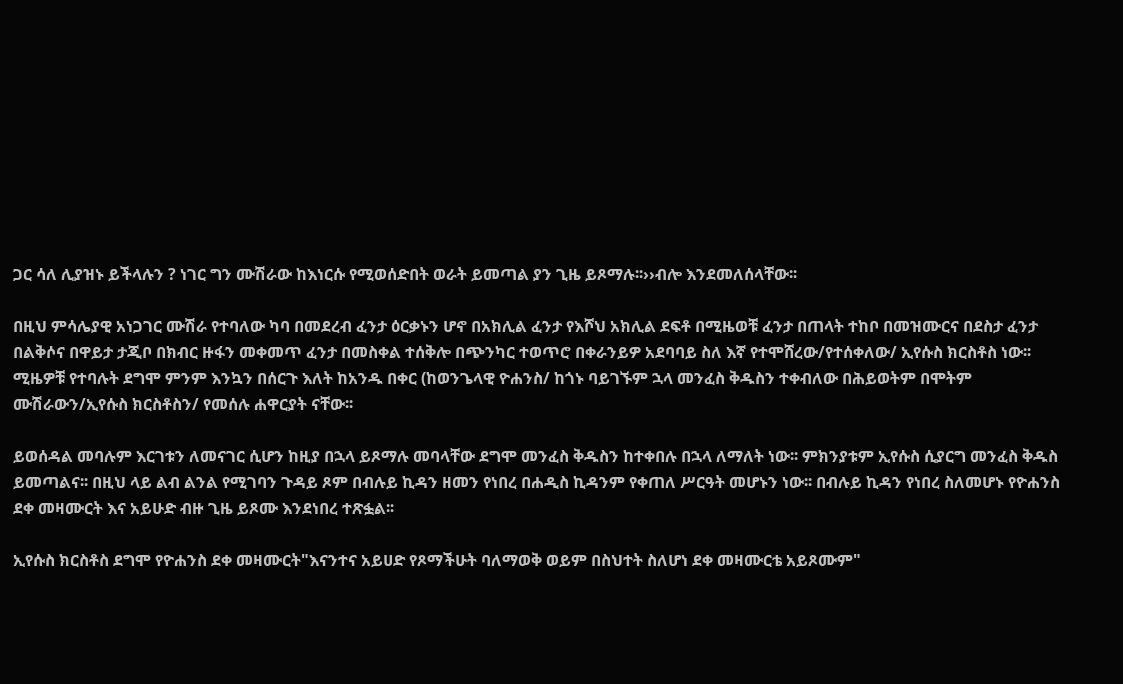ጋር ሳለ ሊያዝኑ ይችላሉን ? ነገር ግን ሙሽራው ከእነርሱ የሚወሰድበት ወራት ይመጣል ያን ጊዜ ይጾማሉ፡፡››ብሎ እንደመለሰላቸው፡፡

በዚህ ምሳሌያዊ አነጋገር ሙሽራ የተባለው ካባ በመደረብ ፈንታ ዕርቃኑን ሆኖ በአክሊል ፈንታ የእሾህ አክሊል ደፍቶ በሚዜወቹ ፈንታ በጠላት ተከቦ በመዝሙርና በደስታ ፈንታ በልቅሶና በዋይታ ታጂቦ በክብር ዙፋን መቀመጥ ፈንታ በመስቀል ተሰቅሎ በጭንካር ተወጥሮ በቀራንይዎ አደባባይ ስለ እኛ የተሞሸረው/የተሰቀለው/ ኢየሱስ ክርስቶስ ነው፡፡ ሚዜዎቹ የተባሉት ደግሞ ምንም እንኳን በሰርጉ እለት ከአንዱ በቀር (ከወንጌላዊ ዮሐንስ/ ከጎኑ ባይገኙም ኋላ መንፈስ ቅዱስን ተቀብለው በሕይወትም በሞትም ሙሽራውን/ኢየሱስ ክርስቶስን/ የመሰሉ ሐዋርያት ናቸው፡፡

ይወሰዳል መባሉም እርገቱን ለመናገር ሲሆን ከዚያ በኋላ ይጾማሉ መባላቸው ደግሞ መንፈስ ቅዱስን ከተቀበሉ በኋላ ለማለት ነው፡፡ ምክንያቱም ኢየሱስ ሲያርግ መንፈስ ቅዱስ ይመጣልና፡፡ በዚህ ላይ ልብ ልንል የሚገባን ጉዳይ ጾም በብሉይ ኪዳን ዘመን የነበረ በሐዲስ ኪዳንም የቀጠለ ሥርዓት መሆኑን ነው፡፡ በብሉይ ኪዳን የነበረ ስለመሆኑ የዮሐንስ ደቀ መዛሙርት እና አይሁድ ብዙ ጊዜ ይጾሙ እንደነበረ ተጽፏል፡፡

ኢየሱስ ክርስቶስ ደግሞ የዮሐንስ ደቀ መዛሙርት"እናንተና አይሀድ የጾማችሁት ባለማወቅ ወይም በስህተት ስለሆነ ደቀ መዛሙርቴ አይጾሙም"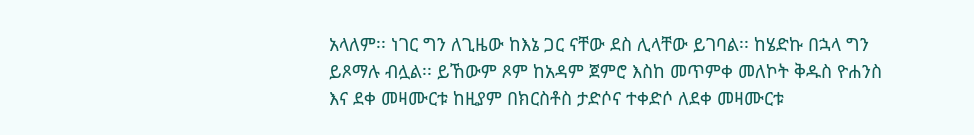አላለም፡፡ ነገር ግን ለጊዜው ከእኔ ጋር ናቸው ደስ ሊላቸው ይገባል፡፡ ከሄድኩ በኋላ ግን ይጾማሉ ብሏል፡፡ ይኸውም ጾም ከአዳም ጀምሮ እስከ መጥምቀ መለኮት ቅዱስ ዮሐንስ እና ደቀ መዛሙርቱ ከዚያም በክርስቶስ ታድሶና ተቀድሶ ለደቀ መዛሙርቱ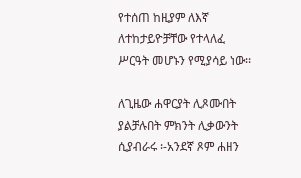የተሰጠ ከዚያም ለእኛ ለተከታይዮቻቸው የተላለፈ ሥርዓት መሆኑን የሚያሳይ ነው፡፡

ለጊዜው ሐዋርያት ሊጾሙበት ያልቻሉበት ምክንት ሊቃውንት ሲያብራሩ ፡-አንደኛ ጾም ሐዘን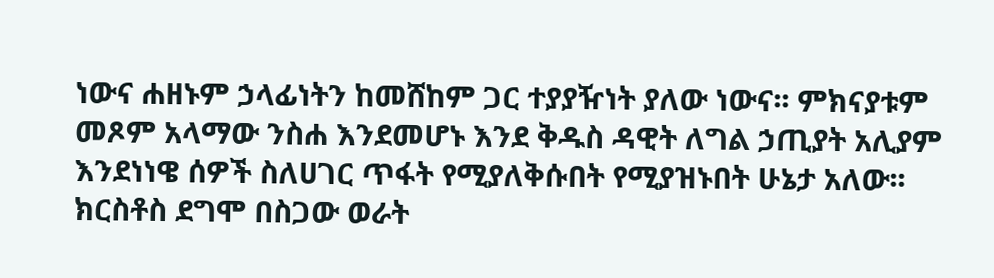ነውና ሐዘኑም ኃላፊነትን ከመሸከም ጋር ተያያዥነት ያለው ነውና፡፡ ምክናያቱም መጾም አላማው ንስሐ እንደመሆኑ እንደ ቅዱስ ዳዊት ለግል ኃጢያት አሊያም እንደነነዌ ሰዎች ስለሀገር ጥፋት የሚያለቅሱበት የሚያዝኑበት ሁኔታ አለው፡፡ ክርስቶስ ደግሞ በስጋው ወራት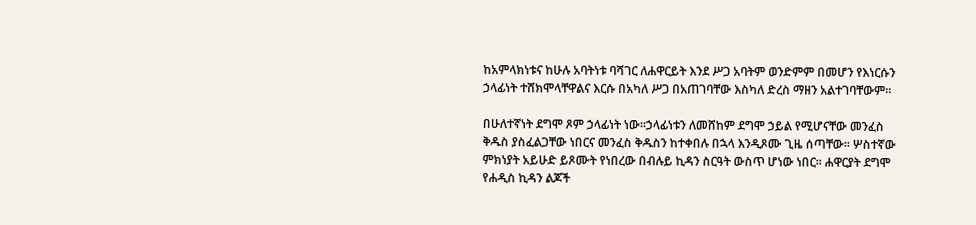ከአምላክነቱና ከሁሉ አባትነቱ ባሻገር ለሐዋርይት እንደ ሥጋ አባትም ወንድምም በመሆን የእነርሱን ኃላፊነት ተሸክሞላቸዋልና እርሱ በአካለ ሥጋ በአጠገባቸው እስካለ ድረስ ማዘን አልተገባቸውም፡፡

በሁለተኛነት ደግሞ ጾም ኃላፊነት ነው፡፡ኃላፊነቱን ለመሸከም ደግሞ ኃይል የሚሆናቸው መንፈስ ቅዱስ ያስፈልጋቸው ነበርና መንፈስ ቅዱስን ከተቀበሉ በኋላ እንዲጾሙ ጊዜ ሰጣቸው፡፡ ሦስተኛው ምክነያት አይሁድ ይጾሙት የነበረው በብሉይ ኪዳን ስርዓት ውስጥ ሆነው ነበር፡፡ ሐዋርያት ደግሞ የሐዲስ ኪዳን ልጆች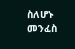ስለሆኑ መንፈስ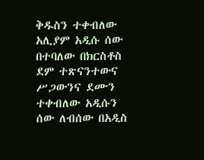ቅዱስን ተቀብለው አሊያም አዲሱ ሰው በተባለው በክርስቶስ ደም ተጽናንተውና ሥጋውንና ደሙን ተቀብለው አዲሱን ሰው ለብሰው በአዲስ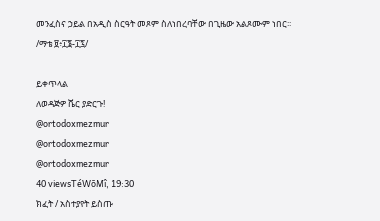መንፈስና ኃይል በአዲስ ስርዓት መጾም ስለነበረባቸው በጊዜው አልጾሙም ነበር፡፡/ማቴ ፱፥፲፮-፲፯/

ይቀጥላል
ለወዳጅዎ ሼር ያድርጉ!
@ortodoxmezmur
@ortodoxmezmur
@ortodoxmezmur
40 viewsTéWõMî, 19:30
ክፈት / አስተያየት ይስጡ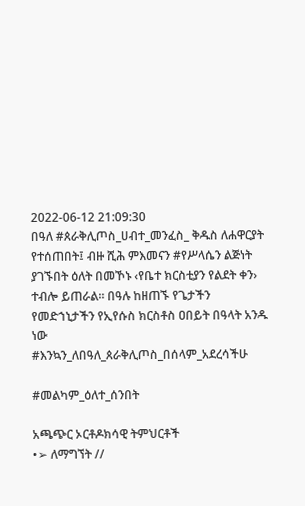2022-06-12 21:09:30
በዓለ #ጰራቅሊጦስ_ሀብተ_መንፈስ_ ቅዱስ ለሐዋርያት የተሰጠበት፤ ብዙ ሺሕ ምእመናን #የሥላሴን ልጅነት ያገኙበት ዕለት በመኾኑ ‹የቤተ ክርስቲያን የልደት ቀን› ተብሎ ይጠራል፡፡ በዓሉ ከዘጠኙ የጌታችን የመድኀኒታችን የኢየሱስ ክርስቶስ ዐበይት በዓላት አንዱ ነው
#እንኳን_ለበዓለ_ጰራቅሊጦስ_በሰላም_አደረሳችሁ

#መልካም_ዕለተ_ሰንበት

አጫጭር ኦርቶዶክሳዊ ትምህርቶች
•➢ ለማግኘት //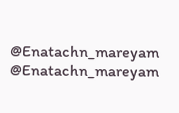@Enatachn_mareyam
@Enatachn_mareyam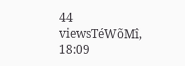44 viewsTéWõMî, 18:09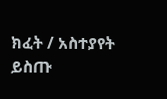ክፈት / አስተያየት ይስጡ